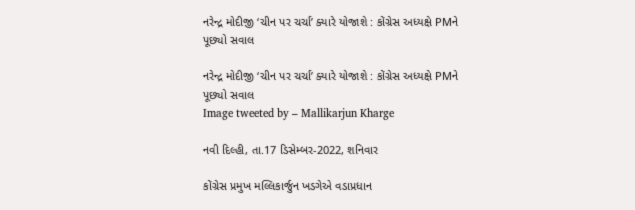નરેન્દ્ર મોદીજી ‘ચીન પર ચર્ચા’ ક્યારે યોજાશે : કોંગ્રેસ અધ્યક્ષે PMને પૂછ્યો સવાલ

નરેન્દ્ર મોદીજી ‘ચીન પર ચર્ચા’ ક્યારે યોજાશે : કોંગ્રેસ અધ્યક્ષે PMને પૂછ્યો સવાલ
Image tweeted by – Mallikarjun Kharge

નવી દિલ્હી, તા.17 ડિસેમ્બર-2022, શનિવાર

કોંગ્રેસ પ્રમુખ મલ્લિકાર્જુન ખડગેએ વડાપ્રધાન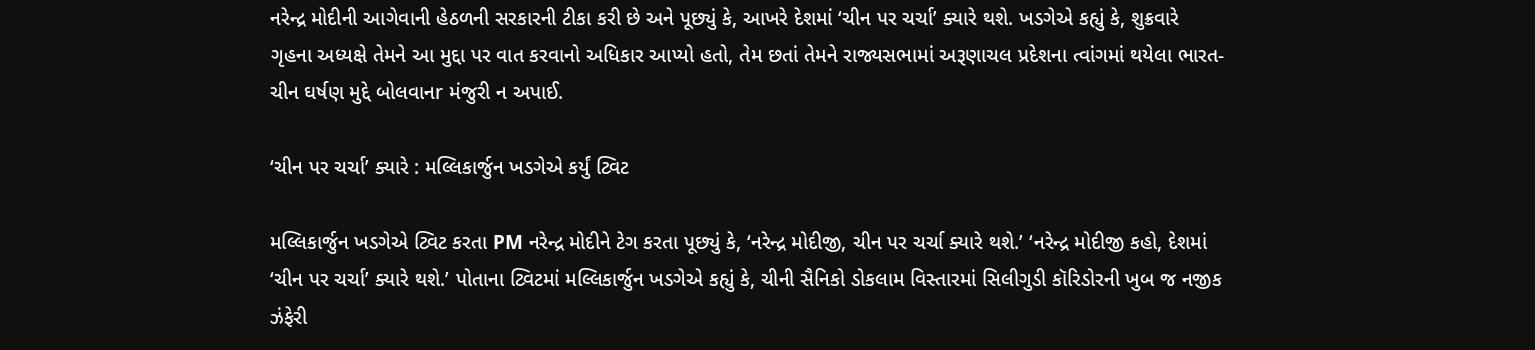નરેન્દ્ર મોદીની આગેવાની હેઠળની સરકારની ટીકા કરી છે અને પૂછ્યું કે, આખરે દેશમાં ‘ચીન પર ચર્ચા’ ક્યારે થશે. ખડગેએ કહ્યું કે, શુક્રવારે ગૃહના અધ્યક્ષે તેમને આ મુદ્દા પર વાત કરવાનો અધિકાર આપ્યો હતો, તેમ છતાં તેમને રાજ્યસભામાં અરૂણાચલ પ્રદેશના ત્વાંગમાં થયેલા ભારત-ચીન ઘર્ષણ મુદ્દે બોલવાનr મંજુરી ન અપાઈ.

‘ચીન પર ચર્ચા’ ક્યારે : મલ્લિકાર્જુન ખડગેએ કર્યું ટ્વિટ

મલ્લિકાર્જુન ખડગેએ ટ્વિટ કરતા PM નરેન્દ્ર મોદીને ટેગ કરતા પૂછ્યું કે, ‘નરેન્દ્ર મોદીજી, ચીન પર ચર્ચા ક્યારે થશે.’ ‘નરેન્દ્ર મોદીજી કહો, દેશમાં ‘ચીન પર ચર્ચા’ ક્યારે થશે.’ પોતાના ટ્વિટમાં મલ્લિકાર્જુન ખડગેએ કહ્યું કે, ચીની સૈનિકો ડોકલામ વિસ્તારમાં સિલીગુડી કૉરિડોરની ખુબ જ નજીક ઝંફેરી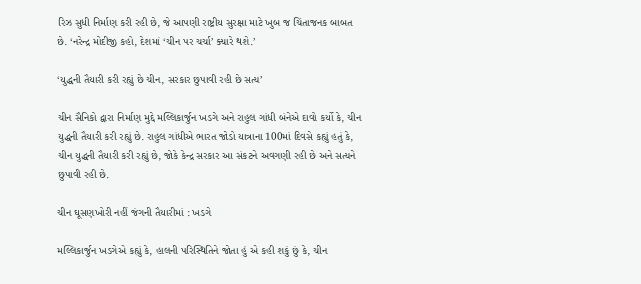રિઝ સુધી નિર્માણ કરી રહી છે, જે આપણી રાષ્ટ્રીય સુરક્ષા માટે ખુબ જ ચિંતાજનક બાબત છે. ‘નરેન્દ્ર મોદીજી કહો, દેશમાં ‘ચીન પર ચર્ચા’ ક્યારે થશે.’

‘યુદ્ધની તૈયારી કરી રહ્યું છે ચીન, સરકાર છુપાવી રહી છે સત્ય’

ચીન સૈનિકો દ્વારા નિર્માણ મુદ્દે મલ્લિકાર્જુન ખડગે અને રાહુલ ગાંધી બંનેએ દાવો કર્યો કે, ચીન યુદ્ધની તૈયારી કરી રહ્યું છે. રાહુલ ગાંધીએ ભારત જોડો યાત્રાના 100માં દિવસે કહ્યું હતું કે, ચીન યુદ્ધની તૈયારી કરી રહ્યું છે, જોકે કેન્દ્ર સરકાર આ સંકટને અવગણી રહી છે અને સત્યને છુપાવી રહી છે.

ચીન ઘૂસણખોરી નહીં જંગની તૈયારીમાં : ખડગે

મલ્લિકાર્જુન ખડગેએ કહ્યું કે, હાલની પરિસ્થિતિને જોતા હું એ કહી શકું છું કે, ચીન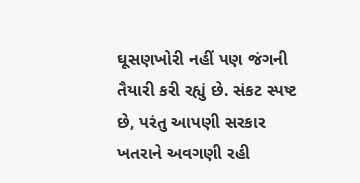ઘૂસણખોરી નહીં પણ જંગની તૈયારી કરી રહ્યું છે. સંકટ સ્પષ્ટ છે, પરંતુ આપણી સરકાર ખતરાને અવગણી રહી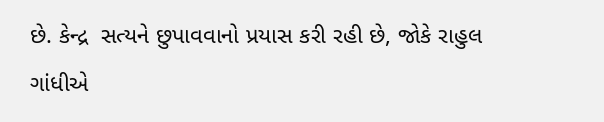છે. કેન્દ્ર  સત્યને છુપાવવાનો પ્રયાસ કરી રહી છે, જોકે રાહુલ ગાંધીએ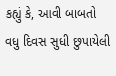કહ્યું કે, આવી બાબતો વધુ દિવસ સુધી છુપાયેલી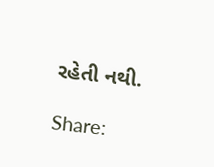રહેતી નથી.

Share: